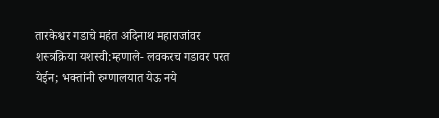तारकेश्वर गडाचे महंत अदिनाथ महाराजांवर शस्त्रक्रिया यशस्वी:म्हणाले- लवकरच गडावर परत येईन; भक्तांनी रुग्णालयात येऊ नये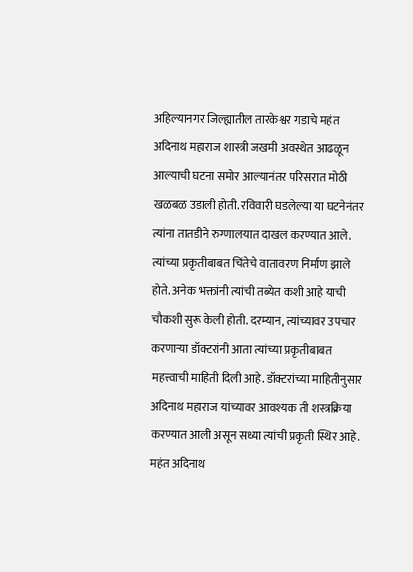अहिल्यानगर जिल्ह्यातील तारकेश्वर गडाचे महंत अदिनाथ महाराज शास्त्री जखमी अवस्थेत आढळून आल्याची घटना समोर आल्यानंतर परिसरात मोठी खळबळ उडाली होती. रविवारी घडलेल्या या घटनेनंतर त्यांना तातडीने रुग्णालयात दाखल करण्यात आले. त्यांच्या प्रकृतीबाबत चिंतेचे वातावरण निर्माण झाले होते. अनेक भक्तांनी त्यांची तब्येत कशी आहे याची चौकशी सुरू केली होती. दरम्यान, त्यांच्यावर उपचार करणाऱ्या डॉक्टरांनी आता त्यांच्या प्रकृतीबाबत महत्त्वाची माहिती दिली आहे. डॉक्टरांच्या माहितीनुसार अदिनाथ महाराज यांच्यावर आवश्यक ती शस्त्रक्रिया करण्यात आली असून सध्या त्यांची प्रकृती स्थिर आहे. महंत अदिनाथ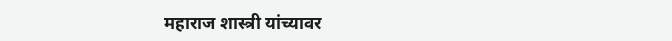महाराज शास्त्री यांच्यावर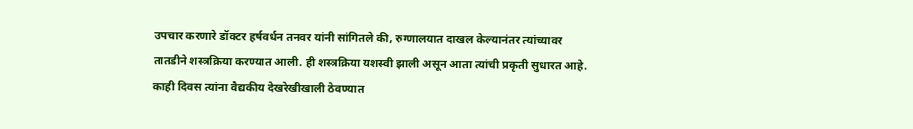उपचार करणारे डॉक्टर हर्षवर्धन तनवर यांनी सांगितले की, रुग्णालयात दाखल केल्यानंतर त्यांच्यावर तातडीने शस्त्रक्रिया करण्यात आली. ही शस्त्रक्रिया यशस्वी झाली असून आता त्यांची प्रकृती सुधारत आहे. काही दिवस त्यांना वैद्यकीय देखरेखीखाली ठेवण्यात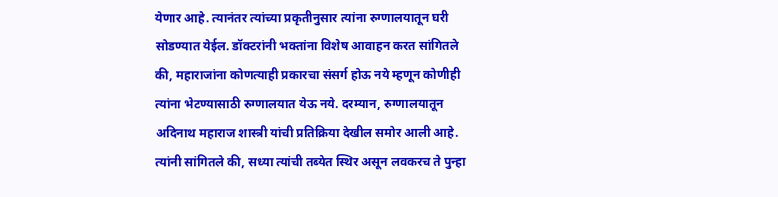येणार आहे. त्यानंतर त्यांच्या प्रकृतीनुसार त्यांना रुग्णालयातून घरी सोडण्यात येईल. डॉक्टरांनी भक्तांना विशेष आवाहन करत सांगितले की, महाराजांना कोणत्याही प्रकारचा संसर्ग होऊ नये म्हणून कोणीही त्यांना भेटण्यासाठी रुग्णालयात येऊ नये. दरम्यान, रुग्णालयातून अदिनाथ महाराज शास्त्री यांची प्रतिक्रिया देखील समोर आली आहे. त्यांनी सांगितले की, सध्या त्यांची तब्येत स्थिर असून लवकरच ते पुन्हा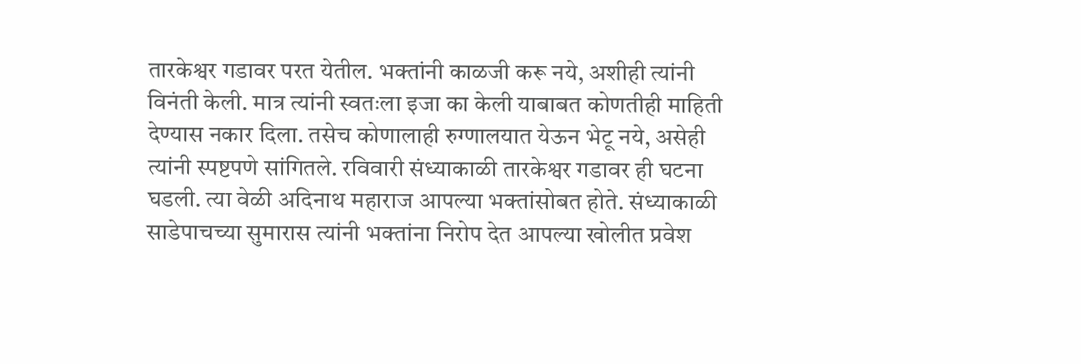तारकेश्वर गडावर परत येतील. भक्तांनी काळजी करू नये, अशीही त्यांनी विनंती केली. मात्र त्यांनी स्वतःला इजा का केली याबाबत कोणतीही माहिती देण्यास नकार दिला. तसेच कोणालाही रुग्णालयात येऊन भेटू नये, असेही त्यांनी स्पष्टपणे सांगितले. रविवारी संध्याकाळी तारकेश्वर गडावर ही घटना घडली. त्या वेळी अदिनाथ महाराज आपल्या भक्तांसोबत होते. संध्याकाळी साडेपाचच्या सुमारास त्यांनी भक्तांना निरोप देत आपल्या खोलीत प्रवेश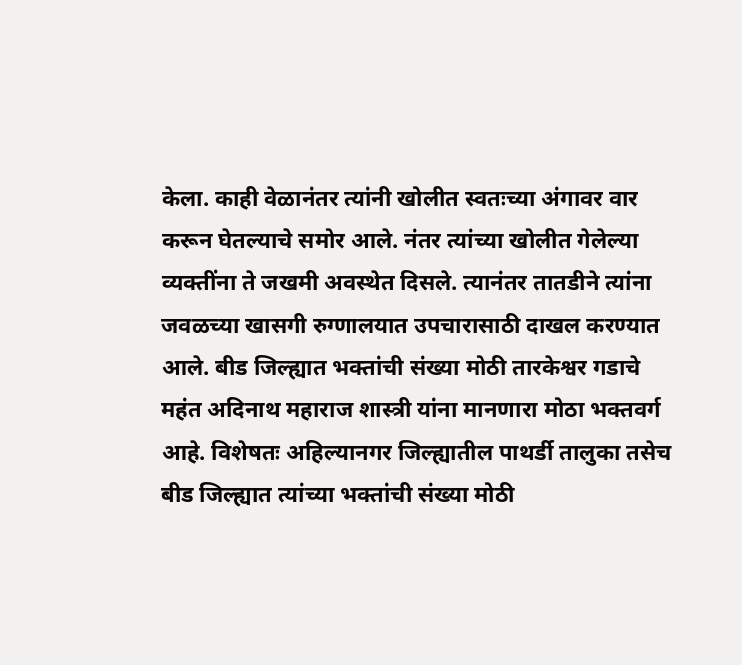केला. काही वेळानंतर त्यांनी खोलीत स्वतःच्या अंगावर वार करून घेतल्याचे समोर आले. नंतर त्यांच्या खोलीत गेलेल्या व्यक्तींना ते जखमी अवस्थेत दिसले. त्यानंतर तातडीने त्यांना जवळच्या खासगी रुग्णालयात उपचारासाठी दाखल करण्यात आले. बीड जिल्ह्यात भक्तांची संख्या मोठी तारकेश्वर गडाचे महंत अदिनाथ महाराज शास्त्री यांना मानणारा मोठा भक्तवर्ग आहे. विशेषतः अहिल्यानगर जिल्ह्यातील पाथर्डी तालुका तसेच बीड जिल्ह्यात त्यांच्या भक्तांची संख्या मोठी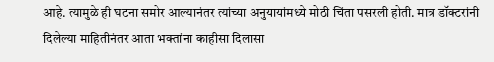आहे. त्यामुळे ही घटना समोर आल्यानंतर त्यांच्या अनुयायांमध्ये मोठी चिंता पसरली होती. मात्र डॉक्टरांनी दिलेल्या माहितीनंतर आता भक्तांना काहीसा दिलासा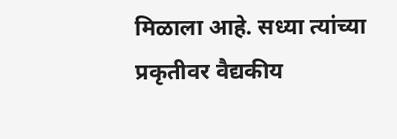मिळाला आहे. सध्या त्यांच्या प्रकृतीवर वैद्यकीय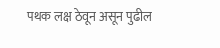पथक लक्ष ठेवून असून पुढील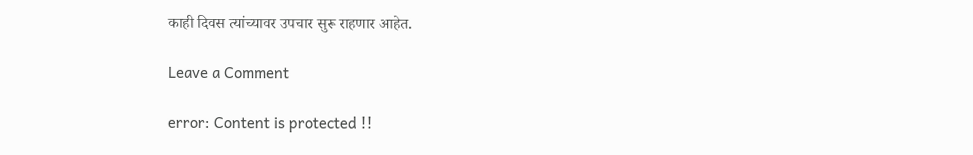काही दिवस त्यांच्यावर उपचार सुरू राहणार आहेत.

Leave a Comment

error: Content is protected !!